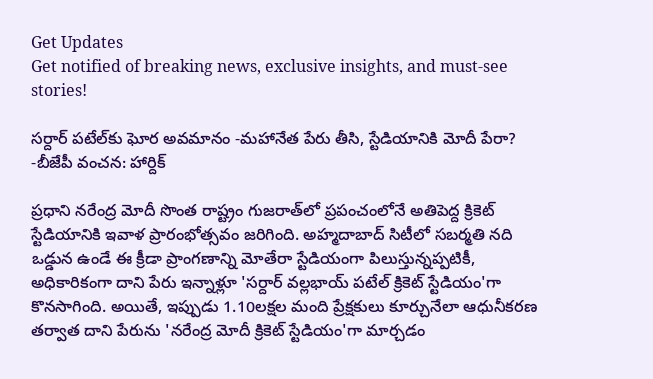Get Updates
Get notified of breaking news, exclusive insights, and must-see stories!

సర్దార్ పటేల్‌కు ఘోర అవమానం -మహానేత పేరు తీసి, స్టేడియానికి మోదీ పేరా? -బీజేపీ వంచన: హార్దిక్

ప్రధాని నరేంద్ర మోదీ సొంత రాష్ట్రం గుజరాత్‌లో ప్రపంచంలోనే అతిపెద్ద క్రికెట్ స్టేడియానికి ఇవాళ ప్రారంభోత్సవం జరిగింది. అహ్మదాబాద్ సిటీలో సబర్మతి నది ఒడ్డున ఉండే ఈ క్రీడా ప్రాంగణాన్ని మోతేరా స్టేడియంగా పిలుస్తున్నప్పటికీ, అధికారికంగా దాని పేరు ఇన్నాళ్లూ 'సర్దార్ వల్లభాయ్ పటేల్ క్రికెట్ స్టేడియం'గా కొనసాగింది. అయితే, ఇప్పుడు 1.10లక్షల మంది ప్రేక్షకులు కూర్చునేలా ఆధునీకరణ తర్వాత దాని పేరును 'నరేంద్ర మోదీ క్రికెట్ స్టేడియం'గా మార్చడం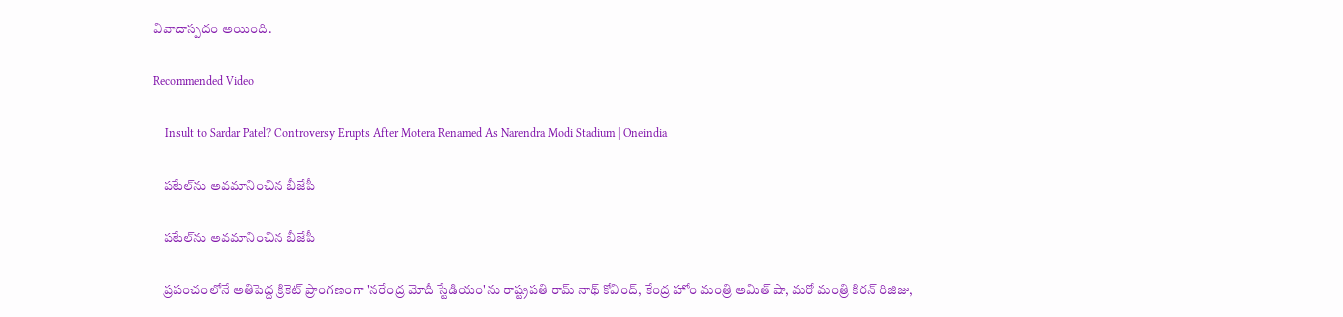వివాదాస్పదం అయింది.

Recommended Video

    Insult to Sardar Patel? Controversy Erupts After Motera Renamed As Narendra Modi Stadium | Oneindia

    పటేల్‌ను అవమానించిన బీజేపీ

    పటేల్‌ను అవమానించిన బీజేపీ

    ప్రపంచంలోనే అతిపెద్ద క్రికెట్ ప్రాంగణంగా 'నరేంద్ర మోదీ స్టేడియం'ను రాష్ట్రపతి రామ్ నాథ్ కోవింద్, కేంద్ర హోం మంత్రి అమిత్ షా, మరో మంత్రి కిరన్ రిజిజు,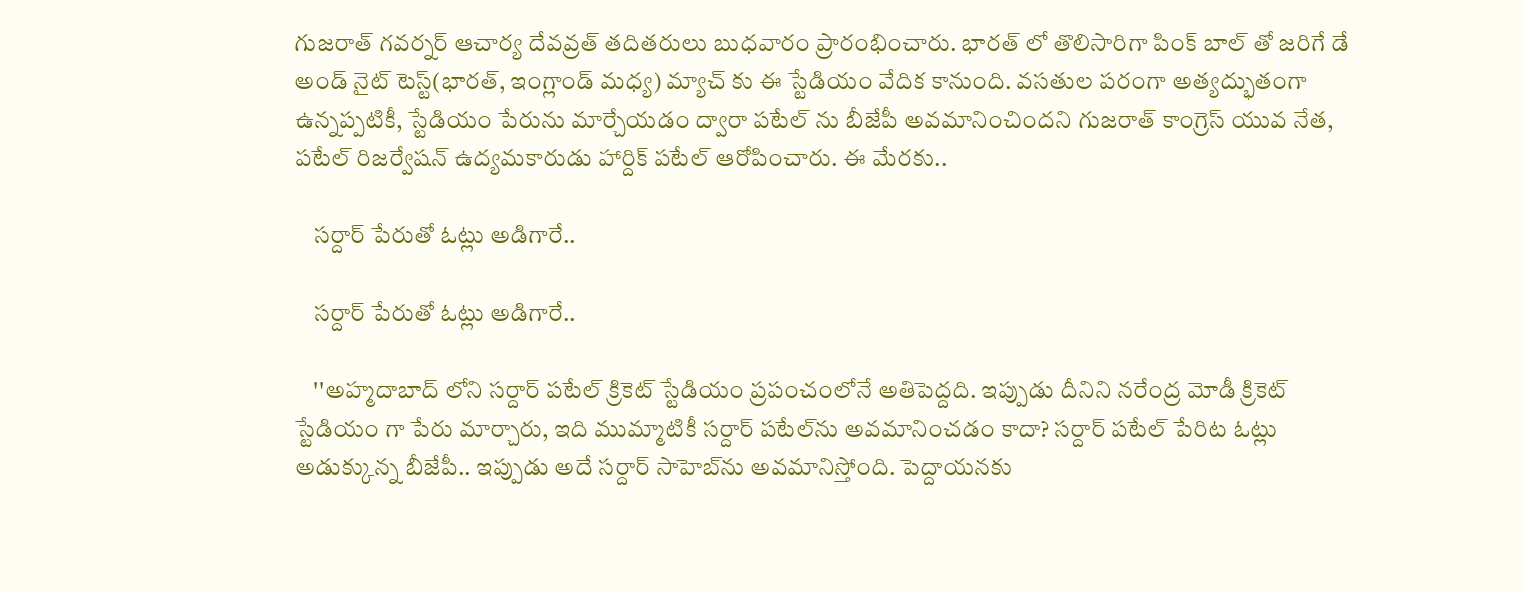గుజరాత్ గవర్నర్ ఆచార్య దేవవ్రత్ తదితరులు బుధవారం ప్రారంభించారు. భారత్ లో తొలిసారిగా పింక్ బాల్ తో జరిగే డే అండ్ నైట్ టెస్ట్(భారత్, ఇంగ్లాండ్ మధ్య) మ్యాచ్ కు ఈ స్టేడియం వేదిక కానుంది. వసతుల పరంగా అత్యద్భుతంగా ఉన్నప్పటికీ, స్టేడియం పేరును మార్చేయడం ద్వారా పటేల్ ను బీజేపీ అవమానించిందని గుజరాత్ కాంగ్రెస్ యువ నేత, పటేల్ రిజర్వేషన్ ఉద్యమకారుడు హార్దిక్ పటేల్ ఆరోపించారు. ఈ మేరకు..

    సర్దార్ పేరుతో ఓట్లు అడిగారే..

    సర్దార్ పేరుతో ఓట్లు అడిగారే..

    ''అహ్మదాబాద్ లోని సర్దార్ పటేల్ క్రికెట్ స్టేడియం ప్రపంచంలోనే అతిపెద్దది. ఇప్పుడు దీనిని నరేంద్ర మోడీ క్రికెట్ స్టేడియం గా పేరు మార్చారు, ఇది ముమ్మాటికీ సర్దార్ పటేల్‌ను అవమానించడం కాదా? సర్దార్ పటేల్ పేరిట ఓట్లు అడుక్కున్న బీజేపీ.. ఇప్పుడు అదే సర్దార్ సాహెబ్‌ను అవమానిస్తోంది. పెద్దాయనకు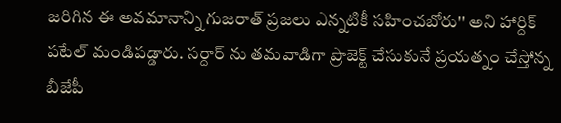జరిగిన ఈ అవమానాన్ని గుజరాత్ ప్రజలు ఎన్నటికీ సహించబోరు'' అని హార్దిక్ పటేల్ మండిపడ్డారు. సర్దార్ ను తమవాడిగా ప్రొజెక్ట్ చేసుకునే ప్రయత్నం చేస్తోన్న బీజేపీ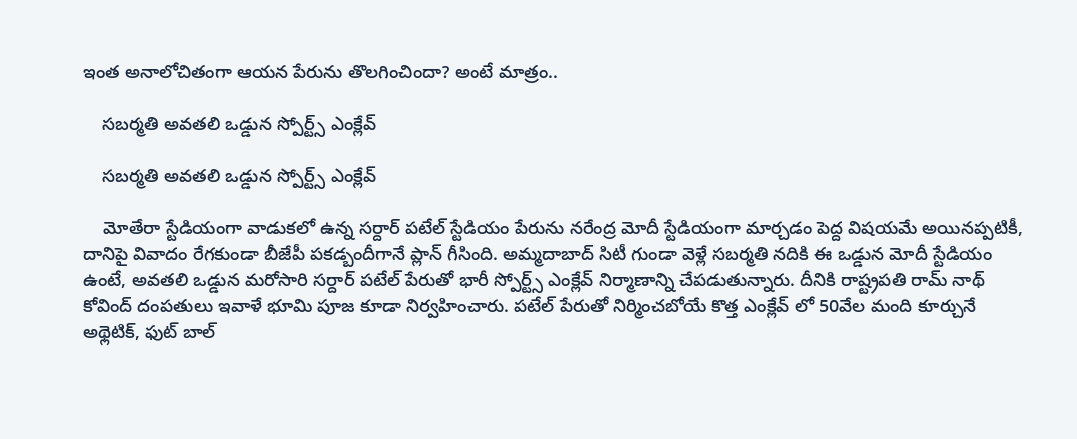ఇంత అనాలోచితంగా ఆయన పేరును తొలగించిందా? అంటే మాత్రం..

    సబర్మతి అవతలి ఒడ్డున స్పోర్ట్స్ ఎంక్లేవ్

    సబర్మతి అవతలి ఒడ్డున స్పోర్ట్స్ ఎంక్లేవ్

    మోతేరా స్టేడియంగా వాడుకలో ఉన్న సర్దార్ పటేల్ స్టేడియం పేరును నరేంద్ర మోదీ స్టేడియంగా మార్చడం పెద్ద విషయమే అయినప్పటికీ, దానిపై వివాదం రేగకుండా బీజేపీ పకడ్బందీగానే ప్లాన్ గీసింది. అమ్మదాబాద్ సిటీ గుండా వెళ్లే సబర్మతి నదికి ఈ ఒడ్డున మోదీ స్టేడియం ఉంటే, అవతలి ఒడ్డున మరోసారి సర్దార్ పటేల్ పేరుతో భారీ స్పోర్ట్స్ ఎంక్లేవ్ నిర్మాణాన్ని చేపడుతున్నారు. దీనికి రాష్ట్రపతి రామ్ నాథ్ కోవింద్ దంపతులు ఇవాళే భూమి పూజ కూడా నిర్వహించారు. పటేల్ పేరుతో నిర్మించబోయే కొత్త ఎంక్లేవ్ లో 50వేల మంది కూర్చునే అథ్లెటిక్, ఫుట్ బాల్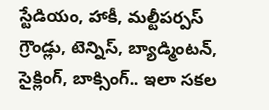స్టేడియం, హాకీ, మల్టీపర్పస్ గ్రౌండ్లు, టెన్నిస్, బ్యాడ్మింటన్, సైక్లింగ్, బాక్సింగ్.. ఇలా సకల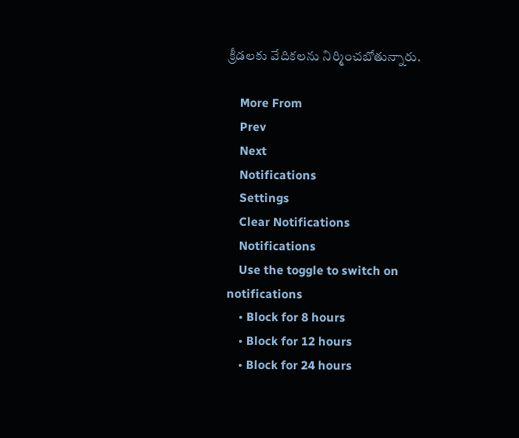క్రీడలకు వేదికలను నిర్మించబోతున్నారు.

    More From
    Prev
    Next
    Notifications
    Settings
    Clear Notifications
    Notifications
    Use the toggle to switch on notifications
    • Block for 8 hours
    • Block for 12 hours
    • Block for 24 hours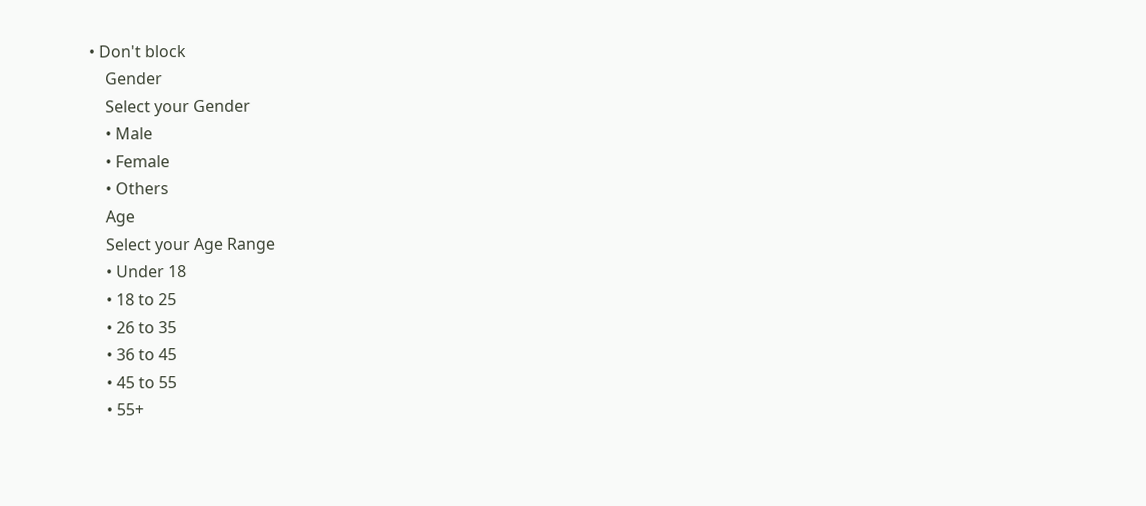• Don't block
    Gender
    Select your Gender
    • Male
    • Female
    • Others
    Age
    Select your Age Range
    • Under 18
    • 18 to 25
    • 26 to 35
    • 36 to 45
    • 45 to 55
    • 55+